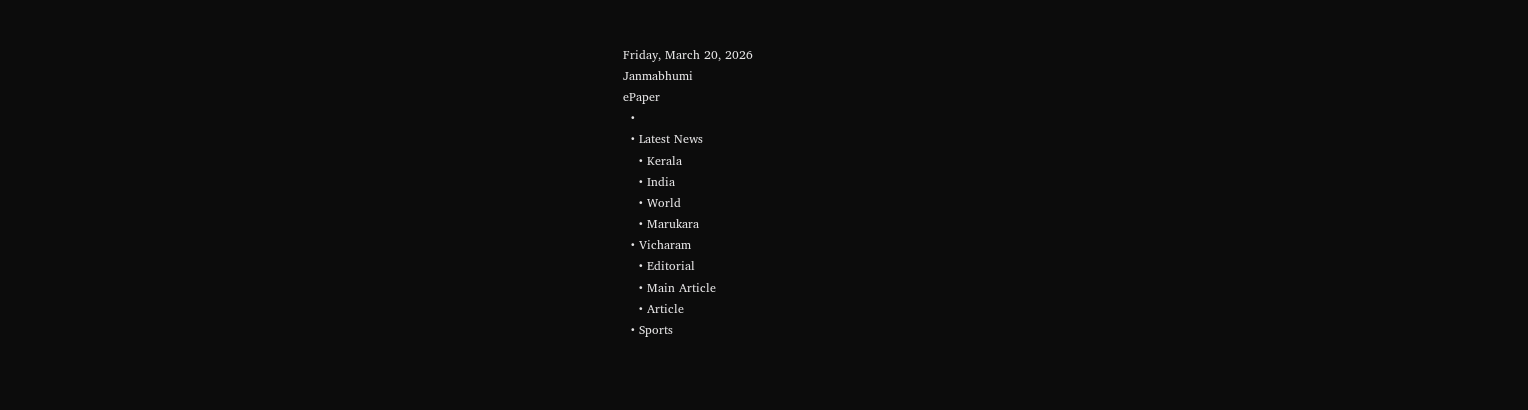Friday, March 20, 2026
Janmabhumi
ePaper
  •
  • Latest News
    • Kerala
    • India
    • World
    • Marukara
  • Vicharam
    • Editorial
    • Main Article
    • Article
  • Sports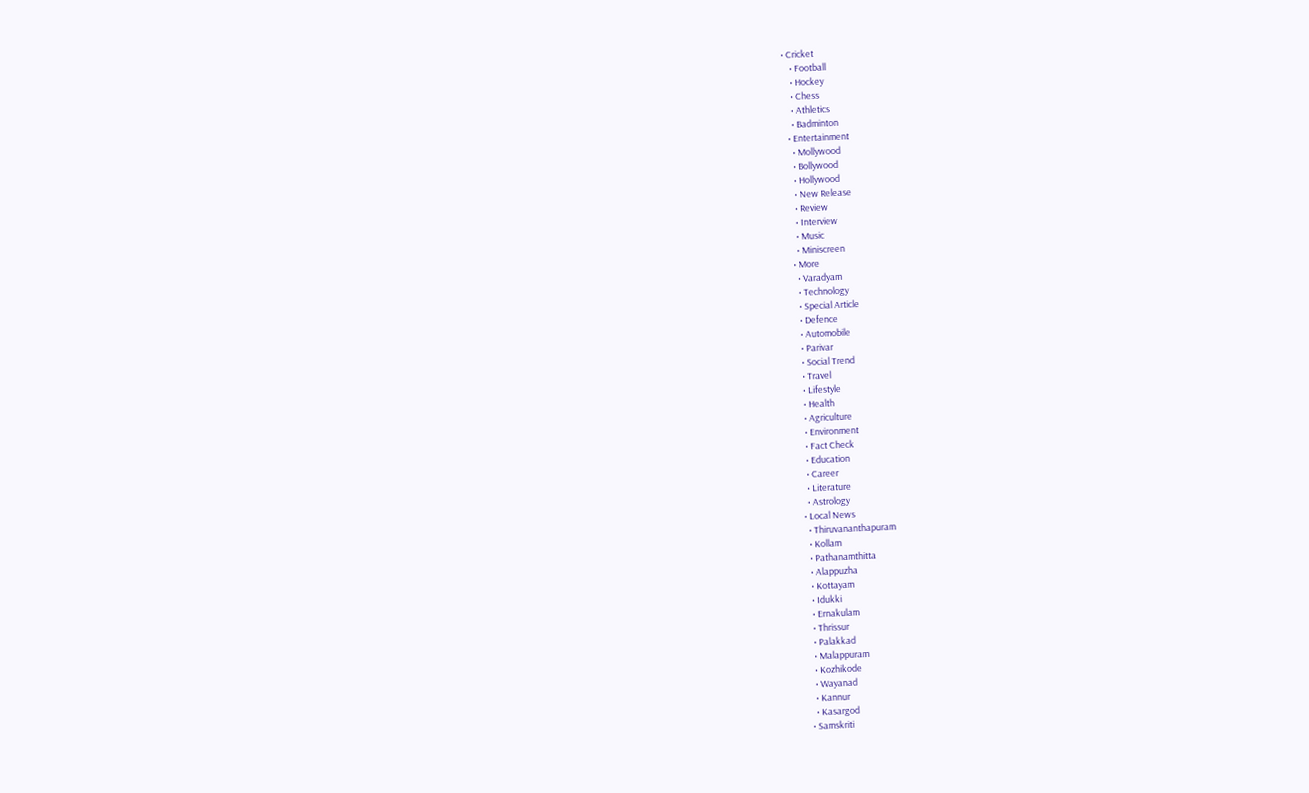• Cricket
    • Football
    • Hockey
    • Chess
    • Athletics
    • Badminton
  • Entertainment
    • Mollywood
    • Bollywood
    • Hollywood
    • New Release
    • Review
    • Interview
    • Music
    • Miniscreen
  • More
    • Varadyam
    • Technology
    • Special Article
    • Defence
    • Automobile
    • Parivar
    • Social Trend
    • Travel
    • Lifestyle
    • Health
    • Agriculture
    • Environment
    • Fact Check
    • Education
    • Career
    • Literature
    • Astrology
  • Local News
    • Thiruvananthapuram
    • Kollam
    • Pathanamthitta
    • Alappuzha
    • Kottayam
    • Idukki
    • Ernakulam
    • Thrissur
    • Palakkad
    • Malappuram
    • Kozhikode
    • Wayanad
    • Kannur
    • Kasargod
  • Samskriti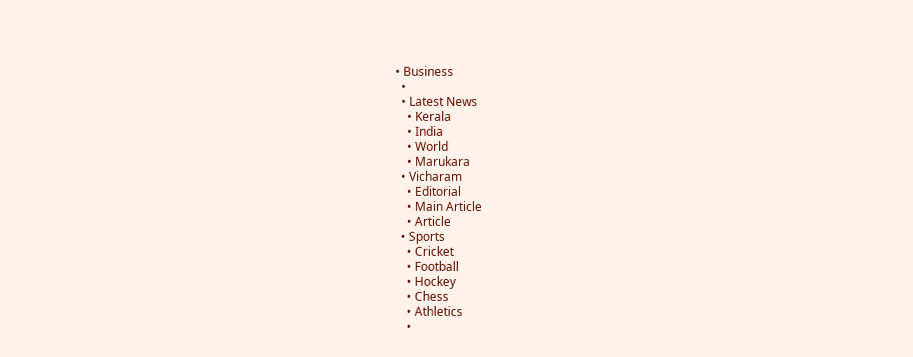• Business
  •
  • Latest News
    • Kerala
    • India
    • World
    • Marukara
  • Vicharam
    • Editorial
    • Main Article
    • Article
  • Sports
    • Cricket
    • Football
    • Hockey
    • Chess
    • Athletics
    •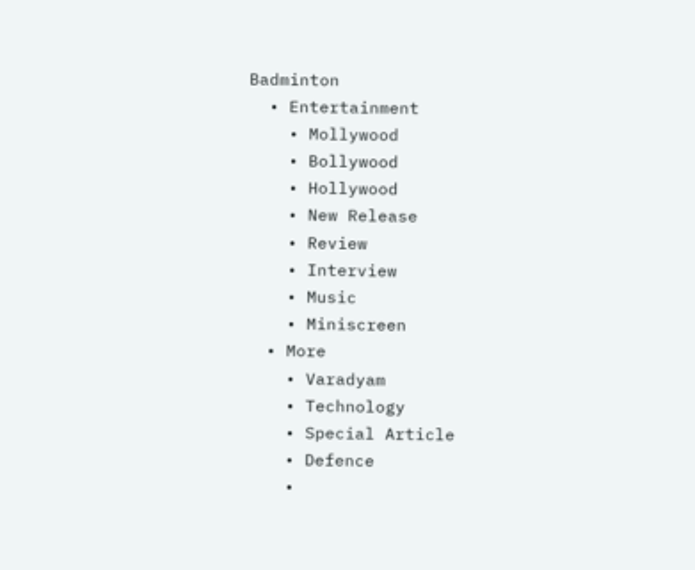Badminton
  • Entertainment
    • Mollywood
    • Bollywood
    • Hollywood
    • New Release
    • Review
    • Interview
    • Music
    • Miniscreen
  • More
    • Varadyam
    • Technology
    • Special Article
    • Defence
    •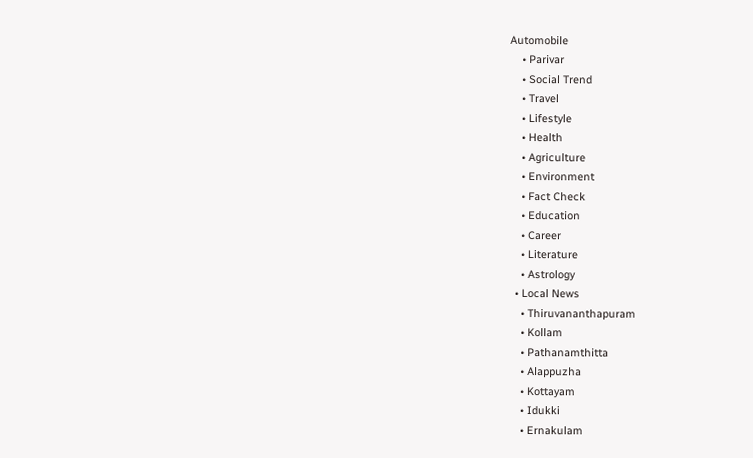Automobile
    • Parivar
    • Social Trend
    • Travel
    • Lifestyle
    • Health
    • Agriculture
    • Environment
    • Fact Check
    • Education
    • Career
    • Literature
    • Astrology
  • Local News
    • Thiruvananthapuram
    • Kollam
    • Pathanamthitta
    • Alappuzha
    • Kottayam
    • Idukki
    • Ernakulam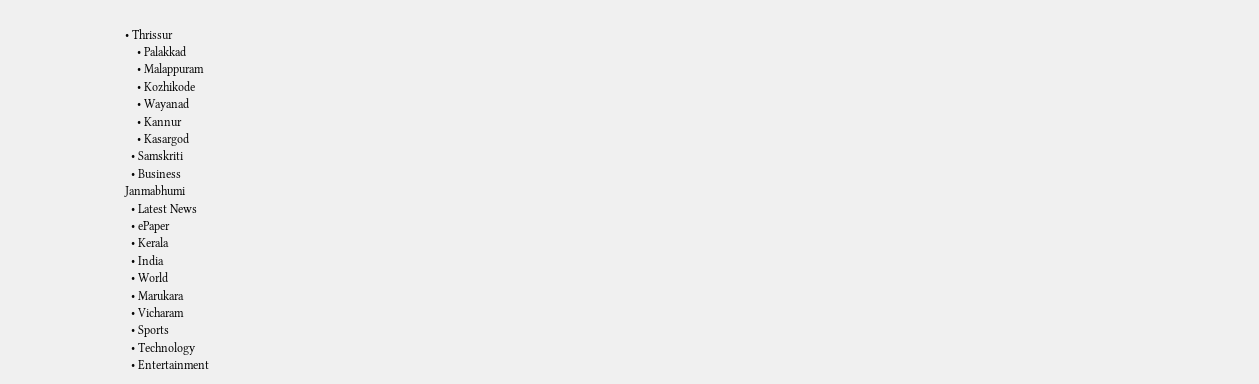• Thrissur
    • Palakkad
    • Malappuram
    • Kozhikode
    • Wayanad
    • Kannur
    • Kasargod
  • Samskriti
  • Business
Janmabhumi
  • Latest News
  • ePaper
  • Kerala
  • India
  • World
  • Marukara
  • Vicharam
  • Sports
  • Technology
  • Entertainment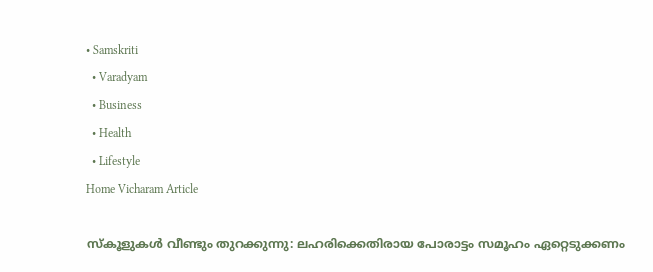• Samskriti
  • Varadyam
  • Business
  • Health
  • Lifestyle
Home Vicharam Article

സ്‌കൂളുകള്‍ വീണ്ടും തുറക്കുന്നു: ലഹരിക്കെതിരായ പോരാട്ടം സമൂഹം ഏറ്റെടുക്കണം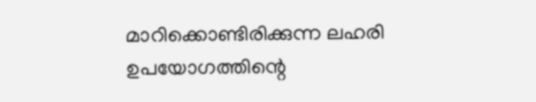മാറിക്കൊണ്ടിരിക്കുന്ന ലഹരി ഉപയോഗത്തിന്റെ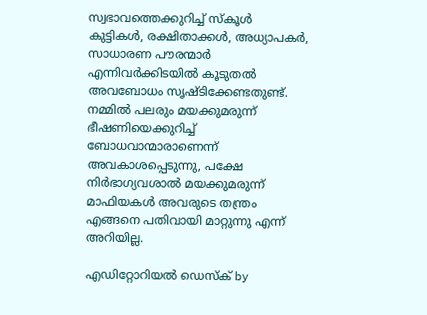സ്വഭാവത്തെക്കുറിച്ച് സ്‌കൂള്‍ കുട്ടികള്‍, രക്ഷിതാക്കള്‍, അധ്യാപകര്‍, സാധാരണ പൗരന്മാര്‍ എന്നിവര്‍ക്കിടയില്‍ കൂടുതല്‍ അവബോധം സൃഷ്ടിക്കേണ്ടതുണ്ട്. നമ്മില്‍ പലരും മയക്കുമരുന്ന് ഭീഷണിയെക്കുറിച്ച് ബോധവാന്മാരാണെന്ന് അവകാശപ്പെടുന്നു, പക്ഷേ നിര്‍ഭാഗ്യവശാല്‍ മയക്കുമരുന്ന് മാഫിയകള്‍ അവരുടെ തന്ത്രം എങ്ങനെ പതിവായി മാറ്റുന്നു എന്ന് അറിയില്ല.

എഡിറ്റോറിയൽ ഡെസ്ക് by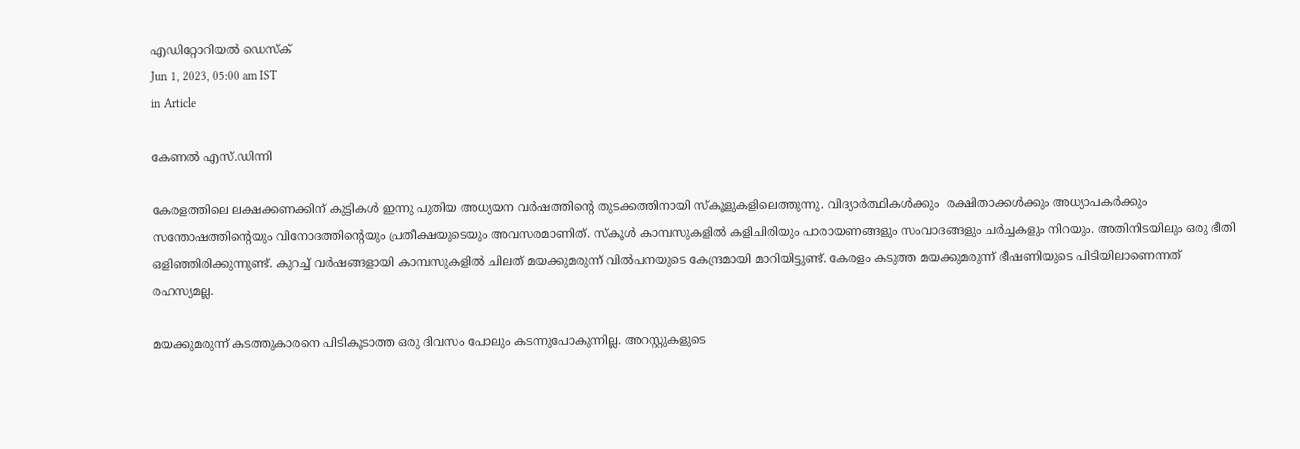എഡിറ്റോറിയൽ ഡെസ്ക്
Jun 1, 2023, 05:00 am IST
in Article

കേണല്‍ എസ്.ഡിന്നി

കേരളത്തിലെ ലക്ഷക്കണക്കിന് കുട്ടികള്‍ ഇന്നു പുതിയ അധ്യയന വര്‍ഷത്തിന്റെ തുടക്കത്തിനായി സ്‌കൂളുകളിലെത്തുന്നു. വിദ്യാര്‍ത്ഥികള്‍ക്കും  രക്ഷിതാക്കള്‍ക്കും അധ്യാപകര്‍ക്കും സന്തോഷത്തിന്റെയും വിനോദത്തിന്റെയും പ്രതീക്ഷയുടെയും അവസരമാണിത്. സ്‌കൂള്‍ കാമ്പസുകളില്‍ കളിചിരിയും പാരായണങ്ങളും സംവാദങ്ങളും ചര്‍ച്ചകളും നിറയും. അതിനിടയിലും ഒരു ഭീതി ഒളിഞ്ഞിരിക്കുന്നുണ്ട്. കുറച്ച് വര്‍ഷങ്ങളായി കാമ്പസുകളില്‍ ചിലത് മയക്കുമരുന്ന് വില്‍പനയുടെ കേന്ദ്രമായി മാറിയിട്ടുണ്ട്. കേരളം കടുത്ത മയക്കുമരുന്ന് ഭീഷണിയുടെ പിടിയിലാണെന്നത് രഹസ്യമല്ല.

മയക്കുമരുന്ന് കടത്തുകാരനെ പിടികൂടാത്ത ഒരു ദിവസം പോലും കടന്നുപോകുന്നില്ല. അറസ്റ്റുകളുടെ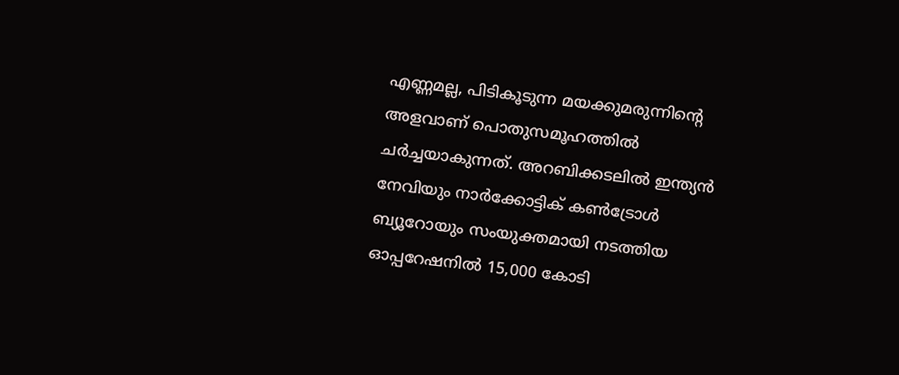എണ്ണമല്ല, പിടികൂടുന്ന മയക്കുമരുന്നിന്റെ അളവാണ് പൊതുസമൂഹത്തില്‍ ചര്‍ച്ചയാകുന്നത്. അറബിക്കടലില്‍ ഇന്ത്യന്‍ നേവിയും നാര്‍ക്കോട്ടിക് കണ്‍ട്രോള്‍ ബ്യൂറോയും സംയുക്തമായി നടത്തിയ ഓപ്പറേഷനില്‍ 15,000 കോടി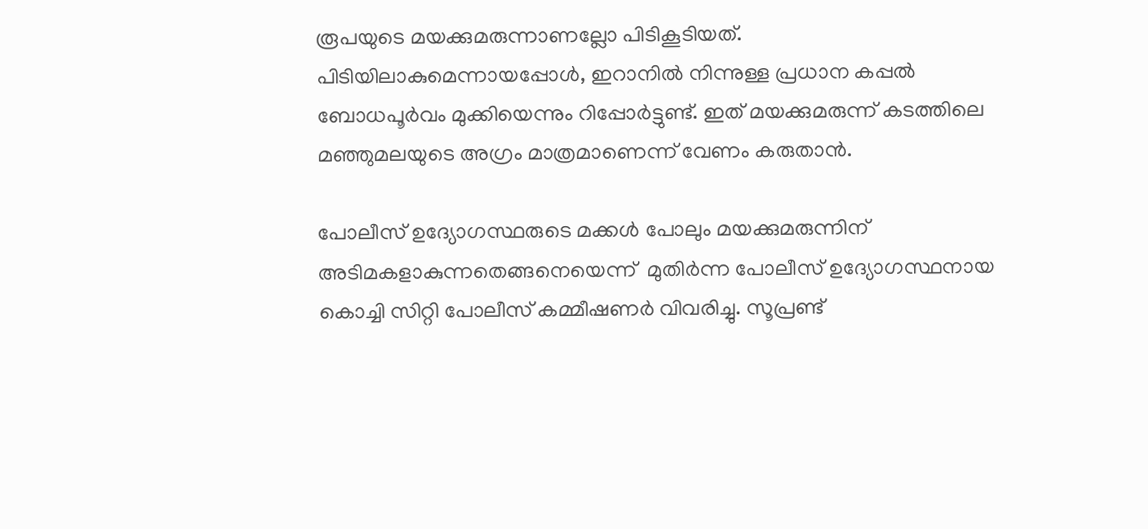രൂപയുടെ മയക്കുമരുന്നാണല്ലോ പിടികൂടിയത്. പിടിയിലാകുമെന്നായപ്പോള്‍, ഇറാനില്‍ നിന്നുള്ള പ്രധാന കപ്പല്‍ ബോധപൂര്‍വം മുക്കിയെന്നും റിപ്പോര്‍ട്ടുണ്ട്. ഇത് മയക്കുമരുന്ന് കടത്തിലെ മഞ്ഞുമലയുടെ അഗ്രം മാത്രമാണെന്ന് വേണം കരുതാന്‍.

പോലീസ് ഉദ്യോഗസ്ഥരുടെ മക്കള്‍ പോലും മയക്കുമരുന്നിന് അടിമകളാകുന്നതെങ്ങനെയെന്ന്  മുതിര്‍ന്ന പോലീസ് ഉദ്യോഗസ്ഥനായ കൊച്ചി സിറ്റി പോലീസ് കമ്മീഷണര്‍ വിവരിച്ചു. സൂപ്രണ്ട്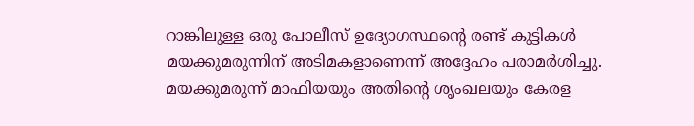റാങ്കിലുള്ള ഒരു പോലീസ് ഉദ്യോഗസ്ഥന്റെ രണ്ട് കുട്ടികള്‍ മയക്കുമരുന്നിന് അടിമകളാണെന്ന് അദ്ദേഹം പരാമര്‍ശിച്ചു. മയക്കുമരുന്ന് മാഫിയയും അതിന്റെ ശൃംഖലയും കേരള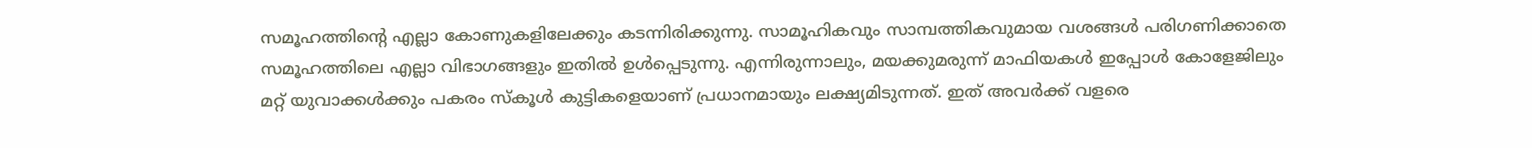സമൂഹത്തിന്റെ എല്ലാ കോണുകളിലേക്കും കടന്നിരിക്കുന്നു. സാമൂഹികവും സാമ്പത്തികവുമായ വശങ്ങള്‍ പരിഗണിക്കാതെ സമൂഹത്തിലെ എല്ലാ വിഭാഗങ്ങളും ഇതില്‍ ഉള്‍പ്പെടുന്നു. എന്നിരുന്നാലും, മയക്കുമരുന്ന് മാഫിയകള്‍ ഇപ്പോള്‍ കോളേജിലും മറ്റ് യുവാക്കള്‍ക്കും പകരം സ്‌കൂള്‍ കുട്ടികളെയാണ് പ്രധാനമായും ലക്ഷ്യമിടുന്നത്. ഇത് അവര്‍ക്ക് വളരെ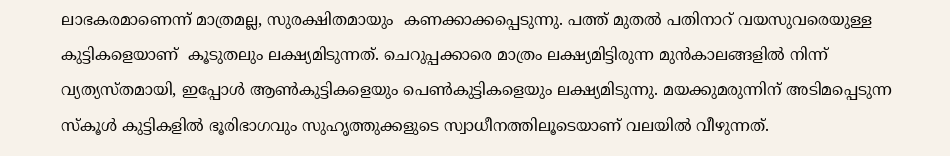ലാഭകരമാണെന്ന് മാത്രമല്ല, സുരക്ഷിതമായും  കണക്കാക്കപ്പെടുന്നു. പത്ത് മുതല്‍ പതിനാറ് വയസുവരെയുള്ള കുട്ടികളെയാണ്  കൂടുതലും ലക്ഷ്യമിടുന്നത്. ചെറുപ്പക്കാരെ മാത്രം ലക്ഷ്യമിട്ടിരുന്ന മുന്‍കാലങ്ങളില്‍ നിന്ന് വ്യത്യസ്തമായി, ഇപ്പോള്‍ ആണ്‍കുട്ടികളെയും പെണ്‍കുട്ടികളെയും ലക്ഷ്യമിടുന്നു. മയക്കുമരുന്നിന് അടിമപ്പെടുന്ന സ്‌കൂള്‍ കുട്ടികളില്‍ ഭൂരിഭാഗവും സുഹൃത്തുക്കളുടെ സ്വാധീനത്തിലൂടെയാണ് വലയില്‍ വീഴുന്നത്.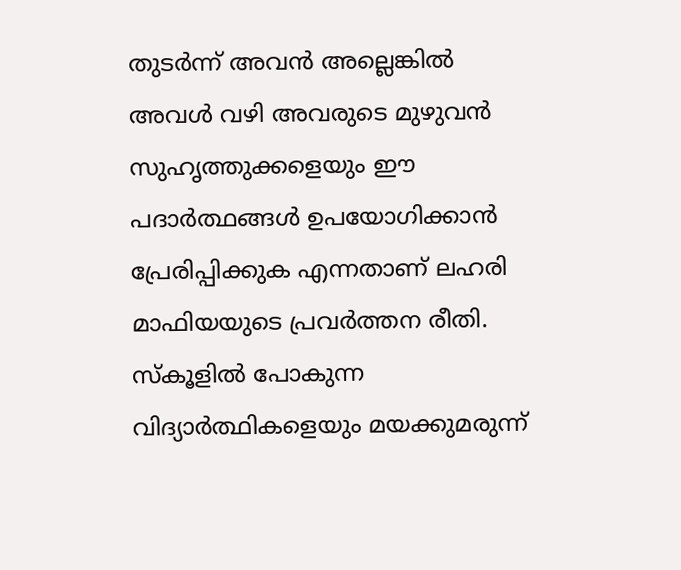തുടര്‍ന്ന് അവന്‍ അല്ലെങ്കില്‍ അവള്‍ വഴി അവരുടെ മുഴുവന്‍ സുഹൃത്തുക്കളെയും ഈ പദാര്‍ത്ഥങ്ങള്‍ ഉപയോഗിക്കാന്‍ പ്രേരിപ്പിക്കുക എന്നതാണ് ലഹരി മാഫിയയുടെ പ്രവര്‍ത്തന രീതി. സ്‌കൂളില്‍ പോകുന്ന വിദ്യാര്‍ത്ഥികളെയും മയക്കുമരുന്ന്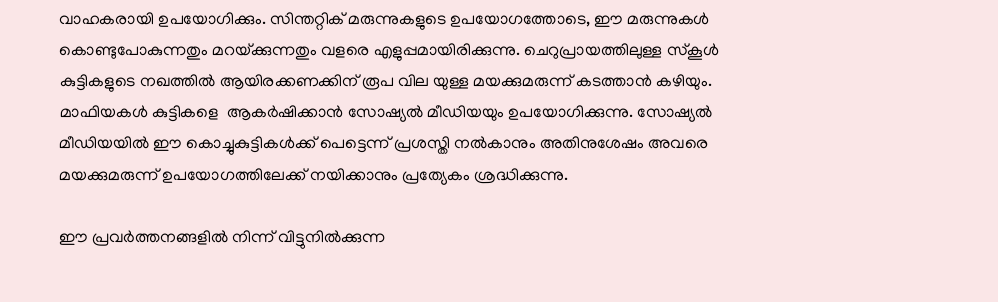വാഹകരായി ഉപയോഗിക്കും. സിന്തറ്റിക് മരുന്നുകളുടെ ഉപയോഗത്തോടെ, ഈ മരുന്നുകള്‍ കൊണ്ടുപോകുന്നതും മറയ്‌ക്കുന്നതും വളരെ എളുപ്പമായിരിക്കുന്നു. ചെറുപ്രായത്തിലുള്ള സ്‌കൂള്‍ കുട്ടികളുടെ നഖത്തില്‍ ആയിരക്കണക്കിന് രൂപ വില യുള്ള മയക്കുമരുന്ന് കടത്താന്‍ കഴിയും. മാഫിയകള്‍ കുട്ടികളെ  ആകര്‍ഷിക്കാന്‍ സോഷ്യല്‍ മീഡിയയും ഉപയോഗിക്കുന്നു. സോഷ്യല്‍ മീഡിയയില്‍ ഈ കൊച്ചുകുട്ടികള്‍ക്ക് പെട്ടെന്ന് പ്രശസ്തി നല്‍കാനും അതിനുശേഷം അവരെ മയക്കുമരുന്ന് ഉപയോഗത്തിലേക്ക് നയിക്കാനും പ്രത്യേകം ശ്രദ്ധിക്കുന്നു.

ഈ പ്രവര്‍ത്തനങ്ങളില്‍ നിന്ന് വിട്ടുനില്‍ക്കുന്ന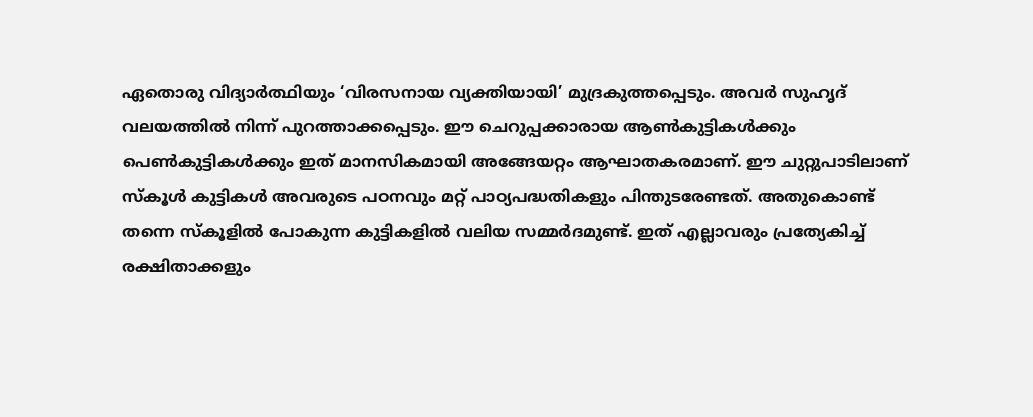ഏതൊരു വിദ്യാര്‍ത്ഥിയും ‘വിരസനായ വ്യക്തിയായി’ മുദ്രകുത്തപ്പെടും. അവര്‍ സുഹൃദ് വലയത്തില്‍ നിന്ന് പുറത്താക്കപ്പെടും. ഈ ചെറുപ്പക്കാരായ ആണ്‍കുട്ടികള്‍ക്കും പെണ്‍കുട്ടികള്‍ക്കും ഇത് മാനസികമായി അങ്ങേയറ്റം ആഘാതകരമാണ്. ഈ ചുറ്റുപാടിലാണ് സ്‌കൂള്‍ കുട്ടികള്‍ അവരുടെ പഠനവും മറ്റ് പാഠ്യപദ്ധതികളും പിന്തുടരേണ്ടത്. അതുകൊണ്ട് തന്നെ സ്‌കൂളില്‍ പോകുന്ന കുട്ടികളില്‍ വലിയ സമ്മര്‍ദമുണ്ട്. ഇത് എല്ലാവരും പ്രത്യേകിച്ച് രക്ഷിതാക്കളും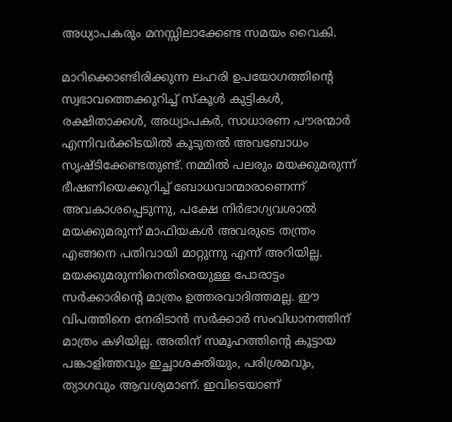അധ്യാപകരും മനസ്സിലാക്കേണ്ട സമയം വൈകി.

മാറിക്കൊണ്ടിരിക്കുന്ന ലഹരി ഉപയോഗത്തിന്റെ സ്വഭാവത്തെക്കുറിച്ച് സ്‌കൂള്‍ കുട്ടികള്‍, രക്ഷിതാക്കള്‍, അധ്യാപകര്‍, സാധാരണ പൗരന്മാര്‍ എന്നിവര്‍ക്കിടയില്‍ കൂടുതല്‍ അവബോധം സൃഷ്ടിക്കേണ്ടതുണ്ട്. നമ്മില്‍ പലരും മയക്കുമരുന്ന് ഭീഷണിയെക്കുറിച്ച് ബോധവാന്മാരാണെന്ന് അവകാശപ്പെടുന്നു, പക്ഷേ നിര്‍ഭാഗ്യവശാല്‍ മയക്കുമരുന്ന് മാഫിയകള്‍ അവരുടെ തന്ത്രം എങ്ങനെ പതിവായി മാറ്റുന്നു എന്ന് അറിയില്ല. മയക്കുമരുന്നിനെതിരെയുള്ള പോരാട്ടം സര്‍ക്കാരിന്റെ മാത്രം ഉത്തരവാദിത്തമല്ല. ഈ വിപത്തിനെ നേരിടാന്‍ സര്‍ക്കാര്‍ സംവിധാനത്തിന് മാത്രം കഴിയില്ല. അതിന് സമൂഹത്തിന്റെ കൂട്ടായ പങ്കാളിത്തവും ഇച്ഛാശക്തിയും, പരിശ്രമവും, ത്യാഗവും ആവശ്യമാണ്. ഇവിടെയാണ്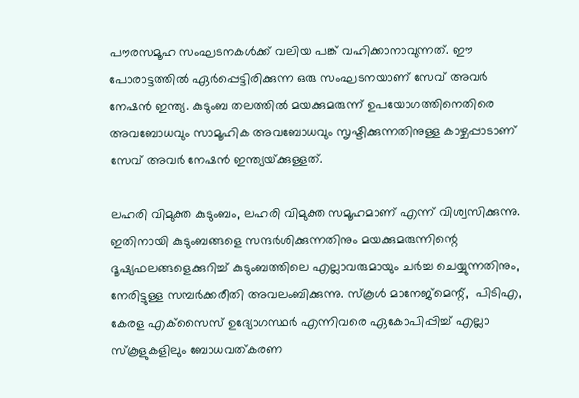പൗരസമൂഹ സംഘടനകള്‍ക്ക് വലിയ പങ്ക് വഹിക്കാനാവുന്നത്. ഈ  പോരാട്ടത്തില്‍ ഏര്‍പ്പെട്ടിരിക്കുന്ന ഒരു സംഘടനയാണ് സേവ് അവര്‍ നേഷന്‍ ഇന്ത്യ. കുടുംബ തലത്തില്‍ മയക്കുമരുന്ന് ഉപയോഗത്തിനെതിരെ അവബോധവും സാമൂഹിക അവബോധവും സൃഷ്ടിക്കുന്നതിനുള്ള കാഴ്ചപ്പാടാണ് സേവ് അവര്‍ നേഷന്‍ ഇന്ത്യയ്‌ക്കുള്ളത്.

ലഹരി വിമുക്ത കുടുംബം, ലഹരി വിമുക്ത സമൂഹമാണ് എന്ന് വിശ്വസിക്കുന്നു. ഇതിനായി കുടുംബങ്ങളെ സന്ദര്‍ശിക്കുന്നതിനും മയക്കുമരുന്നിന്റെ ദൂഷ്യഫലങ്ങളെക്കുറിച്ച് കുടുംബത്തിലെ എല്ലാവരുമായും ചര്‍ച്ച ചെയ്യുന്നതിനും, നേരിട്ടുള്ള സമ്പര്‍ക്കരീതി അവലംബിക്കുന്നു. സ്‌കൂള്‍ മാനേജ്‌മെന്റ്,  പിടിഎ, കേരള എക്‌സൈസ് ഉദ്യോഗസ്ഥര്‍ എന്നിവരെ ഏകോപിപ്പിച്ച് എല്ലാ സ്‌കൂളുകളിലും ബോധവത്കരണ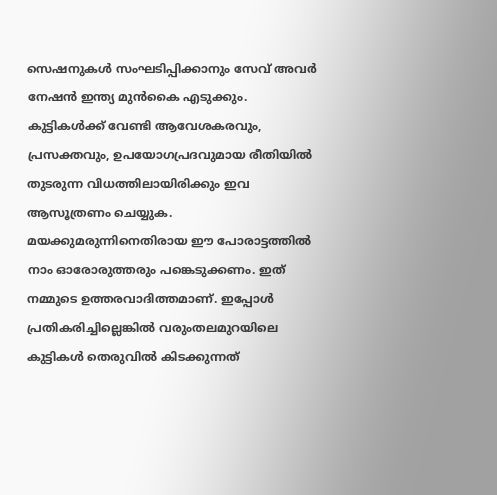സെഷനുകള്‍ സംഘടിപ്പിക്കാനും സേവ് അവര്‍ നേഷന്‍ ഇന്ത്യ മുന്‍കൈ എടുക്കും. കുട്ടികള്‍ക്ക് വേണ്ടി ആവേശകരവും, പ്രസക്തവും, ഉപയോഗപ്രദവുമായ രീതിയില്‍ തുടരുന്ന വിധത്തിലായിരിക്കും ഇവ ആസൂത്രണം ചെയ്യുക. മയക്കുമരുന്നിനെതിരായ ഈ പോരാട്ടത്തില്‍ നാം ഓരോരുത്തരും പങ്കെടുക്കണം. ഇത് നമ്മുടെ ഉത്തരവാദിത്തമാണ്. ഇപ്പോള്‍  പ്രതികരിച്ചില്ലെങ്കില്‍ വരുംതലമുറയിലെ കുട്ടികള്‍ തെരുവില്‍ കിടക്കുന്നത്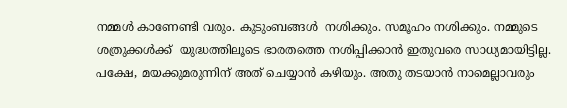നമ്മള്‍ കാണേണ്ടി വരും. കുടുംബങ്ങള്‍  നശിക്കും. സമൂഹം നശിക്കും. നമ്മുടെ ശത്രുക്കള്‍ക്ക്  യുദ്ധത്തിലൂടെ ഭാരതത്തെ നശിപ്പിക്കാന്‍ ഇതുവരെ സാധ്യമായിട്ടില്ല. പക്ഷേ, മയക്കുമരുന്നിന് അത് ചെയ്യാന്‍ കഴിയും. അതു തടയാന്‍ നാമെല്ലാവരും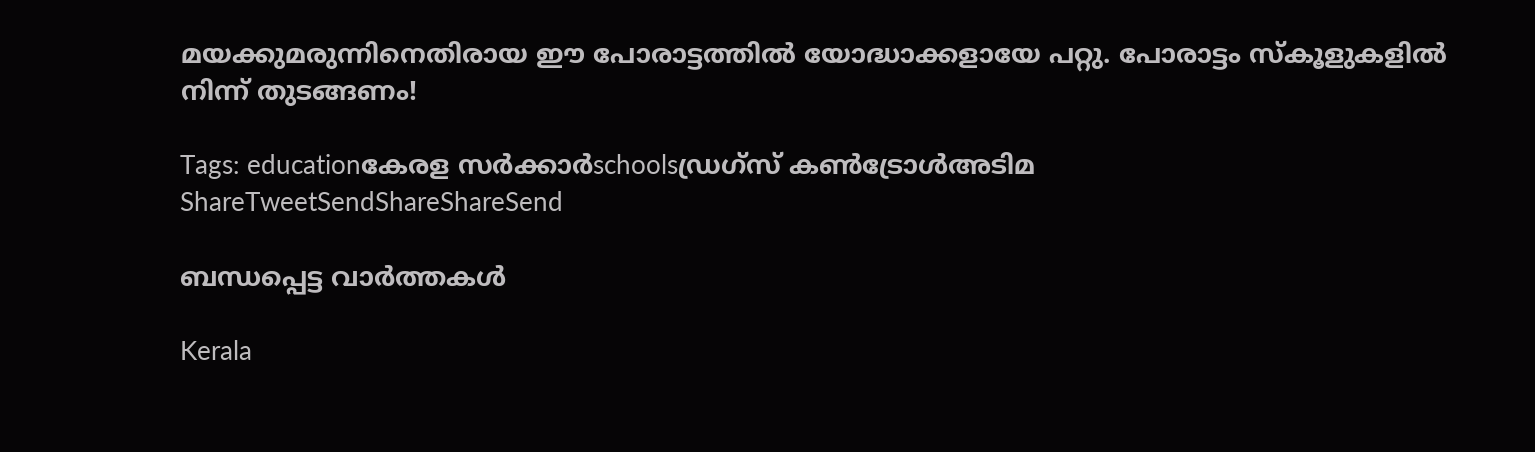മയക്കുമരുന്നിനെതിരായ ഈ പോരാട്ടത്തില്‍ യോദ്ധാക്കളായേ പറ്റു. പോരാട്ടം സ്‌കൂളുകളില്‍ നിന്ന് തുടങ്ങണം!

Tags: educationകേരള സര്‍ക്കാര്‍schoolsഡ്രഗ്‌സ് കണ്‍ട്രോള്‍അടിമ
ShareTweetSendShareShareSend

ബന്ധപ്പെട്ട വാര്‍ത്തകള്‍

Kerala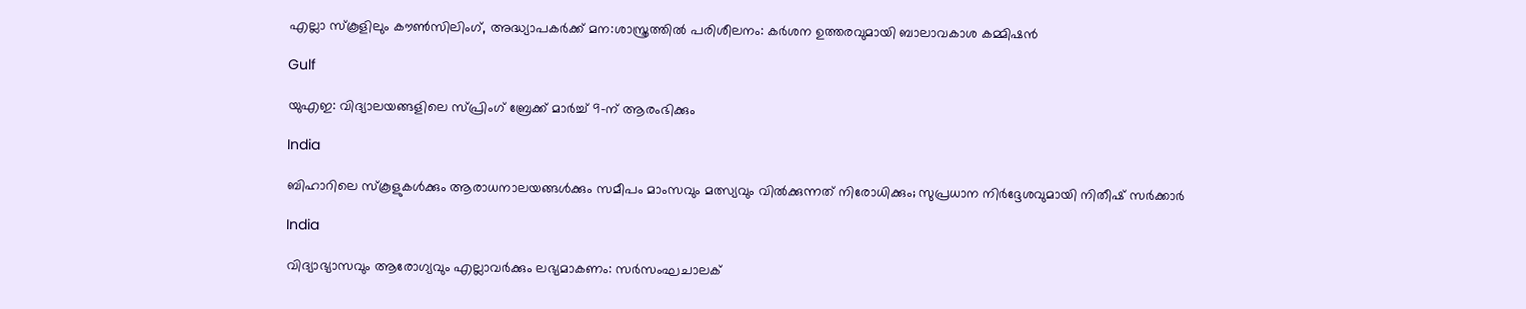എല്ലാ സ്‌കൂളിലും കൗണ്‍സിലിംഗ്, അദ്ധ്യാപകര്‍ക്ക് മന:ശാസ്ത്രത്തില്‍ പരിശീലനം: കര്‍ശന ഉത്തരവുമായി ബാലാവകാശ കമ്മിഷന്‍

Gulf

യുഎഇ: വിദ്യാലയങ്ങളിലെ സ്പ്രിംഗ് ബ്രേക്ക് മാർച്ച് 9-ന് ആരംഭിക്കും

India

ബിഹാറിലെ സ്കൂളുകൾക്കും ആരാധനാലയങ്ങൾക്കും സമീപം മാംസവും മത്സ്യവും വിൽക്കുന്നത് നിരോധിക്കും; സുപ്രധാന നിർദ്ദേശവുമായി നിതീഷ് സർക്കാർ

India

വിദ്യാഭ്യാസവും ആരോഗ്യവും എല്ലാവര്‍ക്കും ലഭ്യമാകണം: സര്‍സംഘചാലക്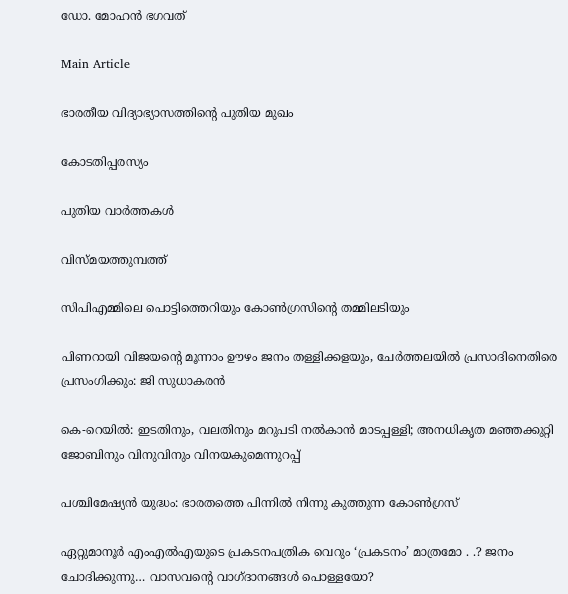ഡോ. മോഹന്‍ ഭഗവത്

Main Article

ഭാരതീയ വിദ്യാഭ്യാസത്തിന്റെ പുതിയ മുഖം

കോടതിപ്പരസ്യം

പുതിയ വാര്‍ത്തകള്‍

വിസ്മയത്തുമ്പത്ത്

സിപിഎമ്മിലെ പൊട്ടിത്തെറിയും കോണ്‍ഗ്രസിന്റെ തമ്മിലടിയും

പിണറായി വിജയന്റെ മൂന്നാം ഊഴം ജനം തള്ളിക്കളയും, ചേർത്തലയിൽ പ്രസാദിനെതിരെ പ്രസംഗിക്കും: ജി സുധാകരൻ

കെ-റെയില്‍: ഇടതിനും, വലതിനും മറുപടി നല്‍കാന്‍ മാടപ്പള്ളി; അനധികൃത മഞ്ഞക്കുറ്റി ജോബിനും വിനുവിനും വിനയകുമെന്നുറപ്പ്

പശ്ചിമേഷ്യന്‍ യുദ്ധം: ഭാരതത്തെ പിന്നില്‍ നിന്നു കുത്തുന്ന കോണ്‍ഗ്രസ്

ഏറ്റുമാനൂര്‍ എംഎല്‍എയുടെ പ്രകടനപത്രിക വെറും ‘പ്രകടനം’ മാത്രമോ . .? ജനം ചോദിക്കുന്നു… വാസവന്റെ വാഗ്ദാനങ്ങള്‍ പൊള്ളയോ?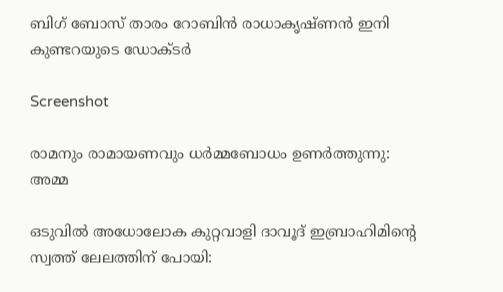ബിഗ് ബോസ് താരം റോബിന്‍ രാധാകൃഷ്ണൻ ഇനി കുണ്ടറയുടെ ഡോക്ടര്‍

Screenshot

രാമനും രാമായണവും ധർമ്മബോധം ഉണർത്തുന്നു: അമ്മ

ഒടുവിൽ അധോലോക കുറ്റവാളി ദാവൂദ് ഇബ്രാഹിമിന്റെ സ്വത്ത് ലേലത്തിന് പോയി: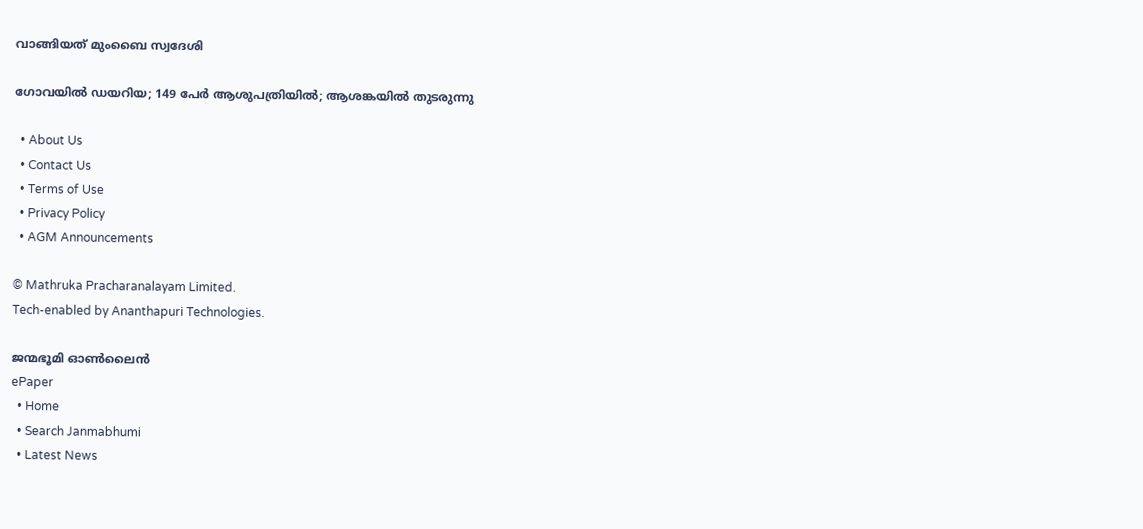വാങ്ങിയത് മുംബൈ സ്വദേശി

ഗോവയിൽ ഡയറിയ; 149 പേർ ആശുപത്രിയിൽ; ആശങ്കയിൽ തുടരുന്നു

  • About Us
  • Contact Us
  • Terms of Use
  • Privacy Policy
  • AGM Announcements

© Mathruka Pracharanalayam Limited.
Tech-enabled by Ananthapuri Technologies.

ജന്മഭൂമി ഓണ്‍ലൈന്‍
ePaper
  • Home
  • Search Janmabhumi
  • Latest News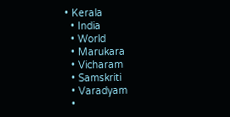• Kerala
  • India
  • World
  • Marukara
  • Vicharam
  • Samskriti
  • Varadyam
  •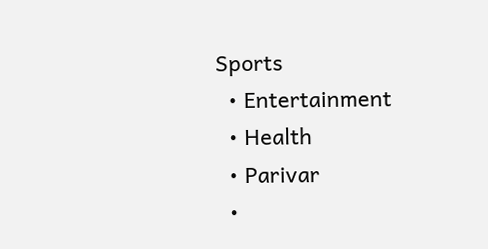Sports
  • Entertainment
  • Health
  • Parivar
  •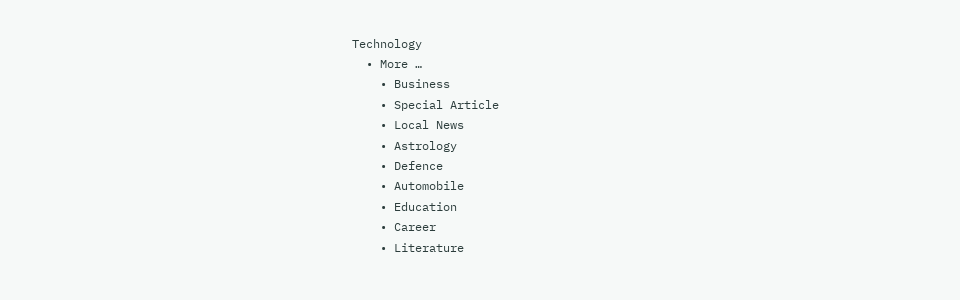Technology
  • More …
    • Business
    • Special Article
    • Local News
    • Astrology
    • Defence
    • Automobile
    • Education
    • Career
    • Literature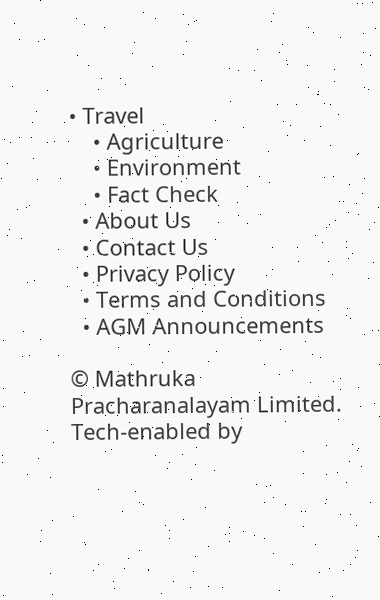• Travel
    • Agriculture
    • Environment
    • Fact Check
  • About Us
  • Contact Us
  • Privacy Policy
  • Terms and Conditions
  • AGM Announcements

© Mathruka Pracharanalayam Limited.
Tech-enabled by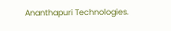Ananthapuri Technologies.